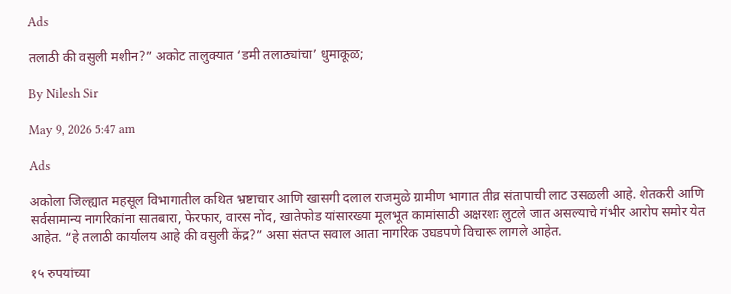Ads

तलाठी की वसुली मशीन?” अकोट तालुक्यात ‘डमी तलाठ्यांचा’ धुमाकूळ;

By Nilesh Sir

May 9, 2026 5:47 am

Ads

अकोला जिल्ह्यात महसूल विभागातील कथित भ्रष्टाचार आणि खासगी दलाल राजमुळे ग्रामीण भागात तीव्र संतापाची लाट उसळली आहे. शेतकरी आणि सर्वसामान्य नागरिकांना सातबारा, फेरफार, वारस नोंद, खातेफोड यांसारख्या मूलभूत कामांसाठी अक्षरशः लुटले जात असल्याचे गंभीर आरोप समोर येत आहेत. “हे तलाठी कार्यालय आहे की वसुली केंद्र?” असा संतप्त सवाल आता नागरिक उघडपणे विचारू लागले आहेत.

१५ रुपयांच्या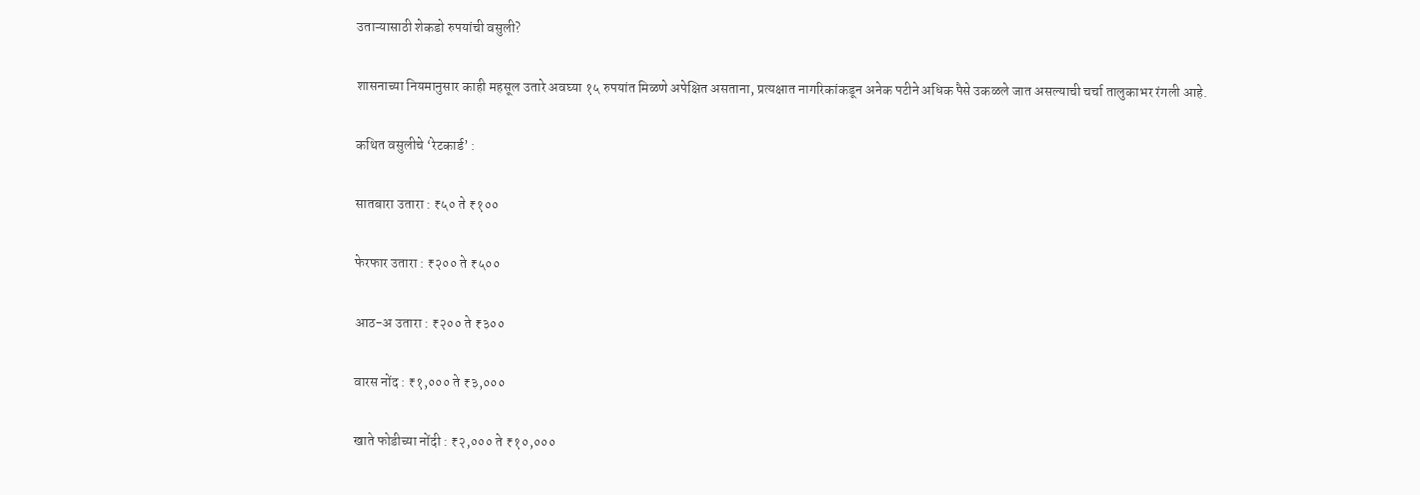उताऱ्यासाठी शेकडो रुपयांची वसुली?

शासनाच्या नियमानुसार काही महसूल उतारे अवघ्या १५ रुपयांत मिळणे अपेक्षित असताना, प्रत्यक्षात नागरिकांकडून अनेक पटीने अधिक पैसे उकळले जात असल्याची चर्चा तालुकाभर रंगली आहे.

कथित वसुलीचे ‘रेटकार्ड’ :

सातबारा उतारा : ₹५० ते ₹१००

फेरफार उतारा : ₹२०० ते ₹५००

आठ-अ उतारा : ₹२०० ते ₹३००

वारस नोंद : ₹१,००० ते ₹३,०००

खाते फोडीच्या नोंदी : ₹२,००० ते ₹१०,०००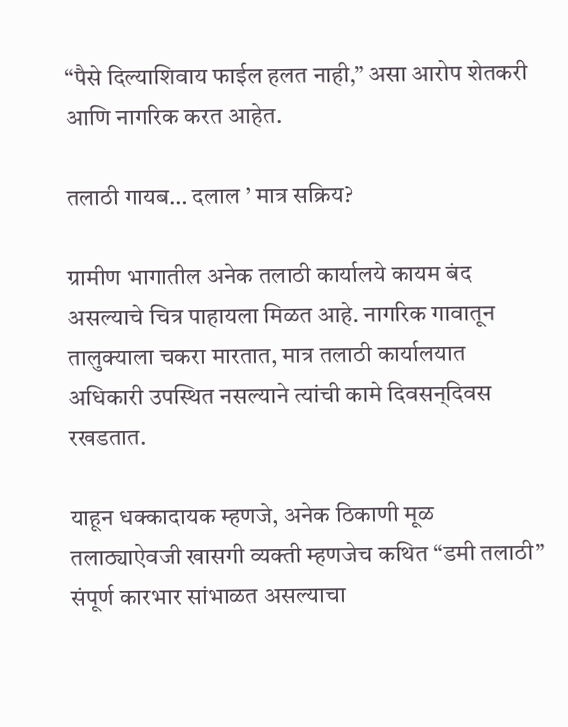“पैसे दिल्याशिवाय फाईल हलत नाही,” असा आरोप शेतकरी आणि नागरिक करत आहेत.

तलाठी गायब… दलाल ’ मात्र सक्रिय?

ग्रामीण भागातील अनेक तलाठी कार्यालये कायम बंद असल्याचे चित्र पाहायला मिळत आहे. नागरिक गावातून तालुक्याला चकरा मारतात, मात्र तलाठी कार्यालयात अधिकारी उपस्थित नसल्याने त्यांची कामे दिवसन्‌दिवस रखडतात.

याहून धक्कादायक म्हणजे, अनेक ठिकाणी मूळ तलाठ्याऐवजी खासगी व्यक्ती म्हणजेच कथित “डमी तलाठी” संपूर्ण कारभार सांभाळत असल्याचा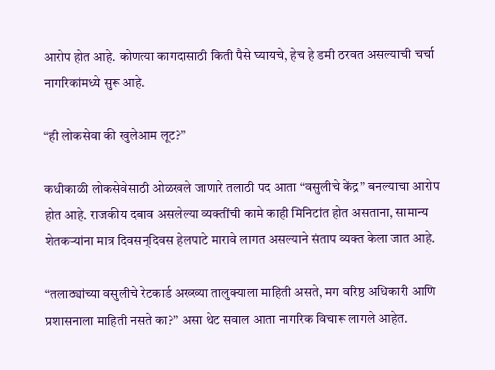आरोप होत आहे. कोणत्या कागदासाठी किती पैसे घ्यायचे, हेच हे डमी ठरवत असल्याची चर्चा नागरिकांमध्ये सुरू आहे.

“ही लोकसेवा की खुलेआम लूट?”

कधीकाळी लोकसेवेसाठी ओळखले जाणारे तलाठी पद आता “वसुलीचे केंद्र” बनल्याचा आरोप होत आहे. राजकीय दबाव असलेल्या व्यक्तींची कामे काही मिनिटांत होत असताना, सामान्य शेतकऱ्यांना मात्र दिवसन्‌दिवस हेलपाटे मारावे लागत असल्याने संताप व्यक्त केला जात आहे.

“तलाठ्यांच्या वसुलीचे रेटकार्ड अख्ख्या तालुक्याला माहिती असते, मग वरिष्ठ अधिकारी आणि प्रशासनाला माहिती नसते का?” असा थेट सवाल आता नागरिक विचारू लागले आहेत.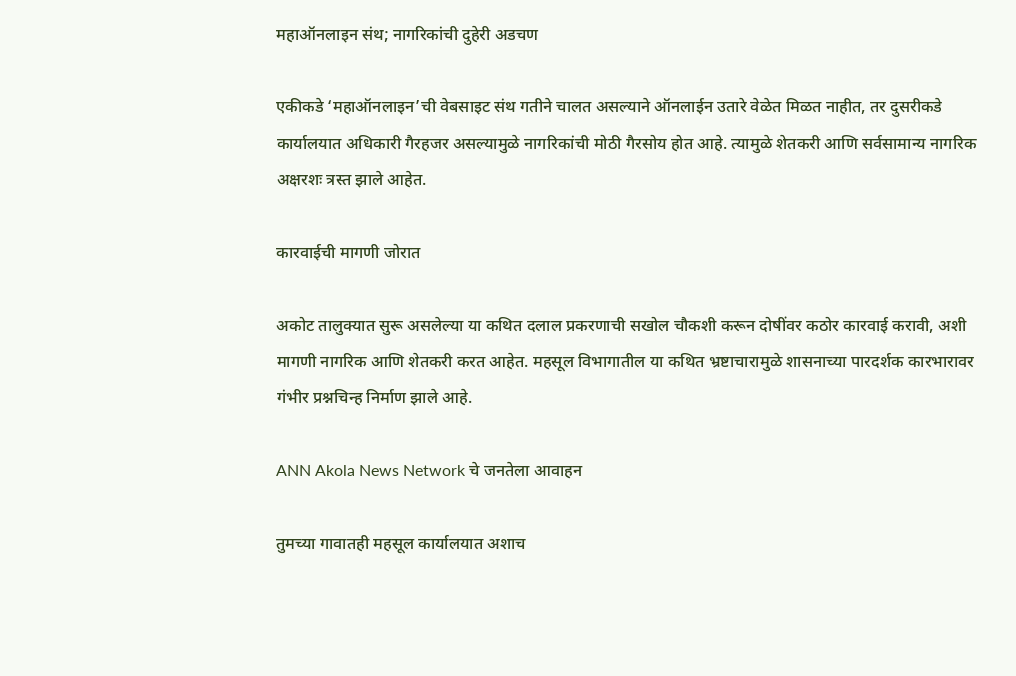महाऑनलाइन संथ; नागरिकांची दुहेरी अडचण

एकीकडे ‘महाऑनलाइन’ची वेबसाइट संथ गतीने चालत असल्याने ऑनलाईन उतारे वेळेत मिळत नाहीत, तर दुसरीकडे कार्यालयात अधिकारी गैरहजर असल्यामुळे नागरिकांची मोठी गैरसोय होत आहे. त्यामुळे शेतकरी आणि सर्वसामान्य नागरिक अक्षरशः त्रस्त झाले आहेत.

कारवाईची मागणी जोरात

अकोट तालुक्यात सुरू असलेल्या या कथित दलाल प्रकरणाची सखोल चौकशी करून दोषींवर कठोर कारवाई करावी, अशी मागणी नागरिक आणि शेतकरी करत आहेत. महसूल विभागातील या कथित भ्रष्टाचारामुळे शासनाच्या पारदर्शक कारभारावर गंभीर प्रश्नचिन्ह निर्माण झाले आहे.

ANN Akola News Network चे जनतेला आवाहन

तुमच्या गावातही महसूल कार्यालयात अशाच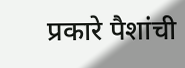प्रकारे पैशांची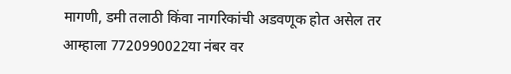मागणी, डमी तलाठी किंवा नागरिकांची अडवणूक होत असेल तर आम्हाला 7720990022या नंबर वर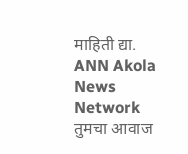माहिती द्या.
ANN Akola News Network तुमचा आवाज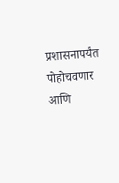प्रशासनापर्यंत पोहोचवणार आणि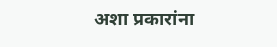अशा प्रकारांना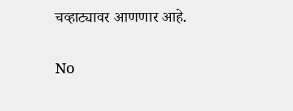चव्हाट्यावर आणणार आहे.

No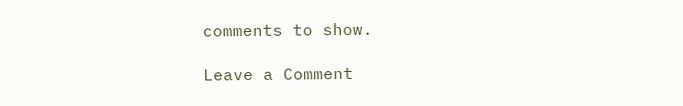comments to show.

Leave a Comment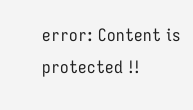error: Content is protected !!